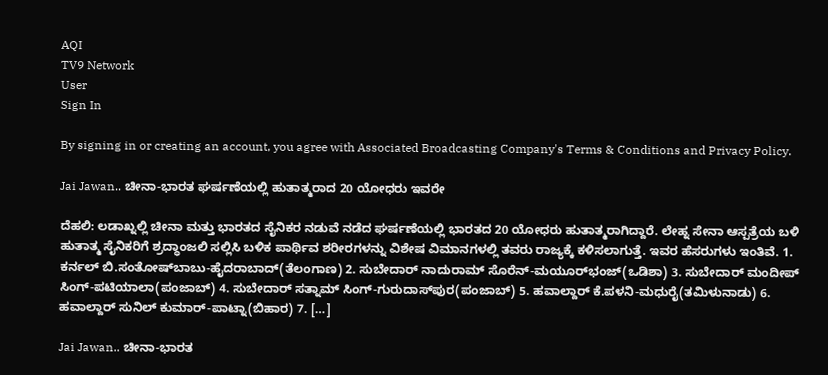AQI
TV9 Network
User
Sign In

By signing in or creating an account, you agree with Associated Broadcasting Company's Terms & Conditions and Privacy Policy.

Jai Jawan.. ಚೀನಾ-ಭಾರತ ಘರ್ಷಣೆಯಲ್ಲಿ ಹುತಾತ್ಮರಾದ 20 ಯೋಧರು ಇವರೇ

ದೆಹಲಿ: ಲಡಾಖ್ನಲ್ಲಿ ಚೀನಾ ಮತ್ತು ಭಾರತದ ಸೈನಿಕರ ನಡುವೆ ನಡೆದ ಘರ್ಷಣೆಯಲ್ಲಿ ಭಾರತದ 20 ಯೋಧರು ಹುತಾತ್ಮರಾಗಿದ್ದಾರೆ. ಲೇಹ್ನ ಸೇನಾ ಆಸ್ಪತ್ರೆಯ ಬಳಿ ಹುತಾತ್ಮ ಸೈನಿಕರಿಗೆ ಶ್ರದ್ಧಾಂಜಲಿ ಸಲ್ಲಿಸಿ ಬಳಿಕ ಪಾರ್ಥಿವ ಶರೀರಗಳನ್ನು ವಿಶೇಷ ವಿಮಾನಗಳಲ್ಲಿ ತವರು ರಾಜ್ಯಕ್ಕೆ ಕಳಿಸಲಾಗುತ್ತೆ‌‌. ಇವರ ಹೆಸರುಗಳು ಇಂತಿವೆ. 1. ಕರ್ನಲ್ ಬಿ.ಸಂತೋಷ್‌ಬಾಬು-ಹೈದರಾಬಾದ್(ತೆಲಂಗಾಣ) 2. ಸುಬೇದಾರ್ ನಾದುರಾಮ್ ಸೊರೆನ್-ಮಯೂರ್‌ಭಂಜ್(ಒಡಿಶಾ) 3. ಸುಬೇದಾರ್ ಮಂದೀಪ್ ಸಿಂಗ್-ಪಟಿಯಾಲಾ(ಪಂಜಾಬ್) 4. ಸುಬೇದಾರ್ ಸತ್ನಾಮ್ ಸಿಂಗ್-ಗುರುದಾಸ್‌ಪುರ(ಪಂಜಾಬ್) 5. ಹವಾಲ್ದಾರ್ ಕೆ.ಪಳನಿ-ಮಧುರೈ(ತಮಿಳುನಾಡು) 6. ಹವಾಲ್ದಾರ್ ಸುನಿಲ್ ಕುಮಾರ್-ಪಾಟ್ನಾ(ಬಿಹಾರ) 7. […]

Jai Jawan.. ಚೀನಾ-ಭಾರತ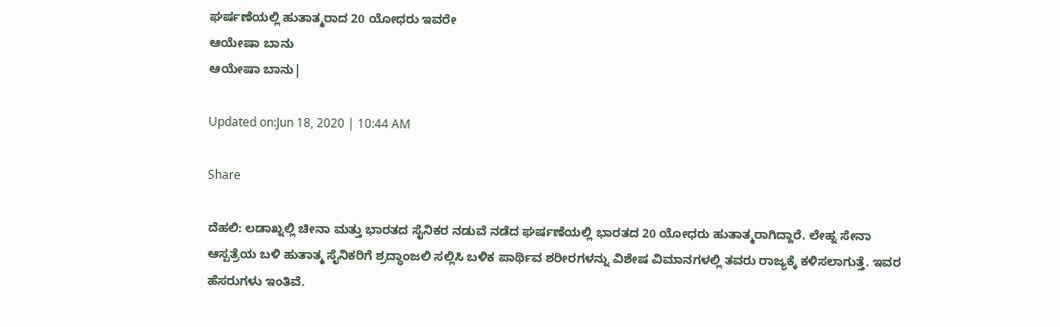ಘರ್ಷಣೆಯಲ್ಲಿ ಹುತಾತ್ಮರಾದ 20 ಯೋಧರು ಇವರೇ
ಆಯೇಷಾ ಬಾನು
ಆಯೇಷಾ ಬಾನು|

Updated on:Jun 18, 2020 | 10:44 AM

Share

ದೆಹಲಿ: ಲಡಾಖ್ನಲ್ಲಿ ಚೀನಾ ಮತ್ತು ಭಾರತದ ಸೈನಿಕರ ನಡುವೆ ನಡೆದ ಘರ್ಷಣೆಯಲ್ಲಿ ಭಾರತದ 20 ಯೋಧರು ಹುತಾತ್ಮರಾಗಿದ್ದಾರೆ. ಲೇಹ್ನ ಸೇನಾ ಆಸ್ಪತ್ರೆಯ ಬಳಿ ಹುತಾತ್ಮ ಸೈನಿಕರಿಗೆ ಶ್ರದ್ಧಾಂಜಲಿ ಸಲ್ಲಿಸಿ ಬಳಿಕ ಪಾರ್ಥಿವ ಶರೀರಗಳನ್ನು ವಿಶೇಷ ವಿಮಾನಗಳಲ್ಲಿ ತವರು ರಾಜ್ಯಕ್ಕೆ ಕಳಿಸಲಾಗುತ್ತೆ‌‌. ಇವರ ಹೆಸರುಗಳು ಇಂತಿವೆ.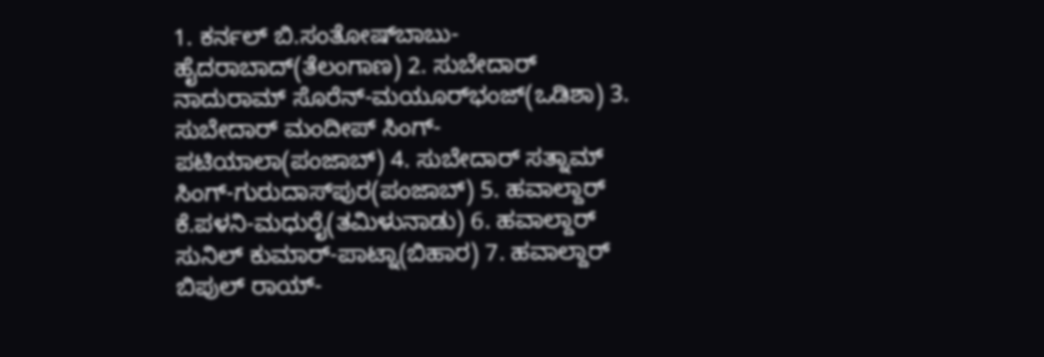1. ಕರ್ನಲ್ ಬಿ.ಸಂತೋಷ್‌ಬಾಬು-ಹೈದರಾಬಾದ್(ತೆಲಂಗಾಣ) 2. ಸುಬೇದಾರ್ ನಾದುರಾಮ್ ಸೊರೆನ್-ಮಯೂರ್‌ಭಂಜ್(ಒಡಿಶಾ) 3. ಸುಬೇದಾರ್ ಮಂದೀಪ್ ಸಿಂಗ್-ಪಟಿಯಾಲಾ(ಪಂಜಾಬ್) 4. ಸುಬೇದಾರ್ ಸತ್ನಾಮ್ ಸಿಂಗ್-ಗುರುದಾಸ್‌ಪುರ(ಪಂಜಾಬ್) 5. ಹವಾಲ್ದಾರ್ ಕೆ.ಪಳನಿ-ಮಧುರೈ(ತಮಿಳುನಾಡು) 6. ಹವಾಲ್ದಾರ್ ಸುನಿಲ್ ಕುಮಾರ್-ಪಾಟ್ನಾ(ಬಿಹಾರ) 7. ಹವಾಲ್ದಾರ್ ಬಿಪುಲ್ ರಾಯ್-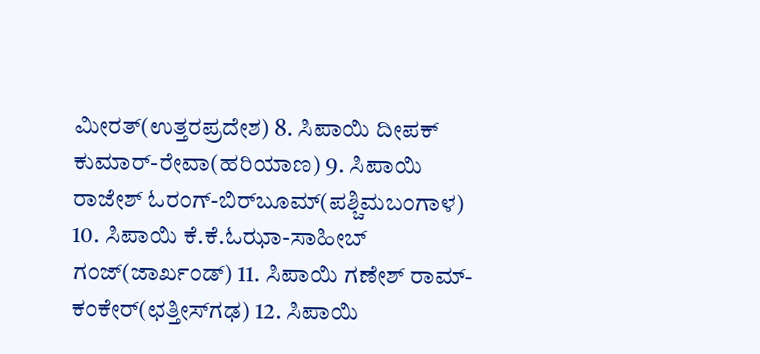ಮೀರತ್(ಉತ್ತರಪ್ರದೇಶ) 8. ಸಿಪಾಯಿ ದೀಪಕ್ ಕುಮಾರ್-ರೇವಾ(ಹರಿಯಾಣ) 9. ಸಿಪಾಯಿ ರಾಜೇಶ್ ಓರಂಗ್-ಬಿರ್‌ಬೂಮ್(ಪಶ್ಚಿಮಬಂಗಾಳ) 10. ಸಿಪಾಯಿ ಕೆ.ಕೆ.ಓಝಾ-ಸಾಹೀಬ್ ಗಂಜ್(ಜಾರ್ಖಂಡ್) 11. ಸಿಪಾಯಿ ಗಣೇಶ್ ರಾಮ್-ಕಂಕೇರ್(ಛತ್ತೀಸ್‌ಗಢ) 12. ಸಿಪಾಯಿ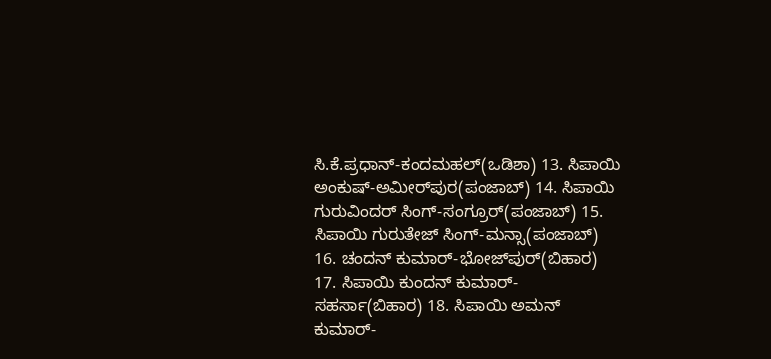ಸಿ.ಕೆ.ಪ್ರಧಾನ್-ಕಂದಮಹಲ್(ಒಡಿಶಾ) 13. ಸಿಪಾಯಿ ಅಂಕುಷ್-ಅಮೀರ್‌ಪುರ(ಪಂಜಾಬ್) 14. ಸಿಪಾಯಿ ಗುರುವಿಂದರ್ ಸಿಂಗ್-ಸಂಗ್ರೂರ್(ಪಂಜಾಬ್) 15. ಸಿಪಾಯಿ ಗುರುತೇಜ್‌ ಸಿಂಗ್-ಮನ್ಸಾ(ಪಂಜಾಬ್) 16. ಚಂದನ್ ಕುಮಾರ್-ಭೋಜ್‌ಪುರ್(ಬಿಹಾರ) 17. ಸಿಪಾಯಿ ಕುಂದನ್ ಕುಮಾರ್-ಸಹರ್ಸಾ(ಬಿಹಾರ) 18. ಸಿಪಾಯಿ ಅಮನ್ ಕುಮಾರ್-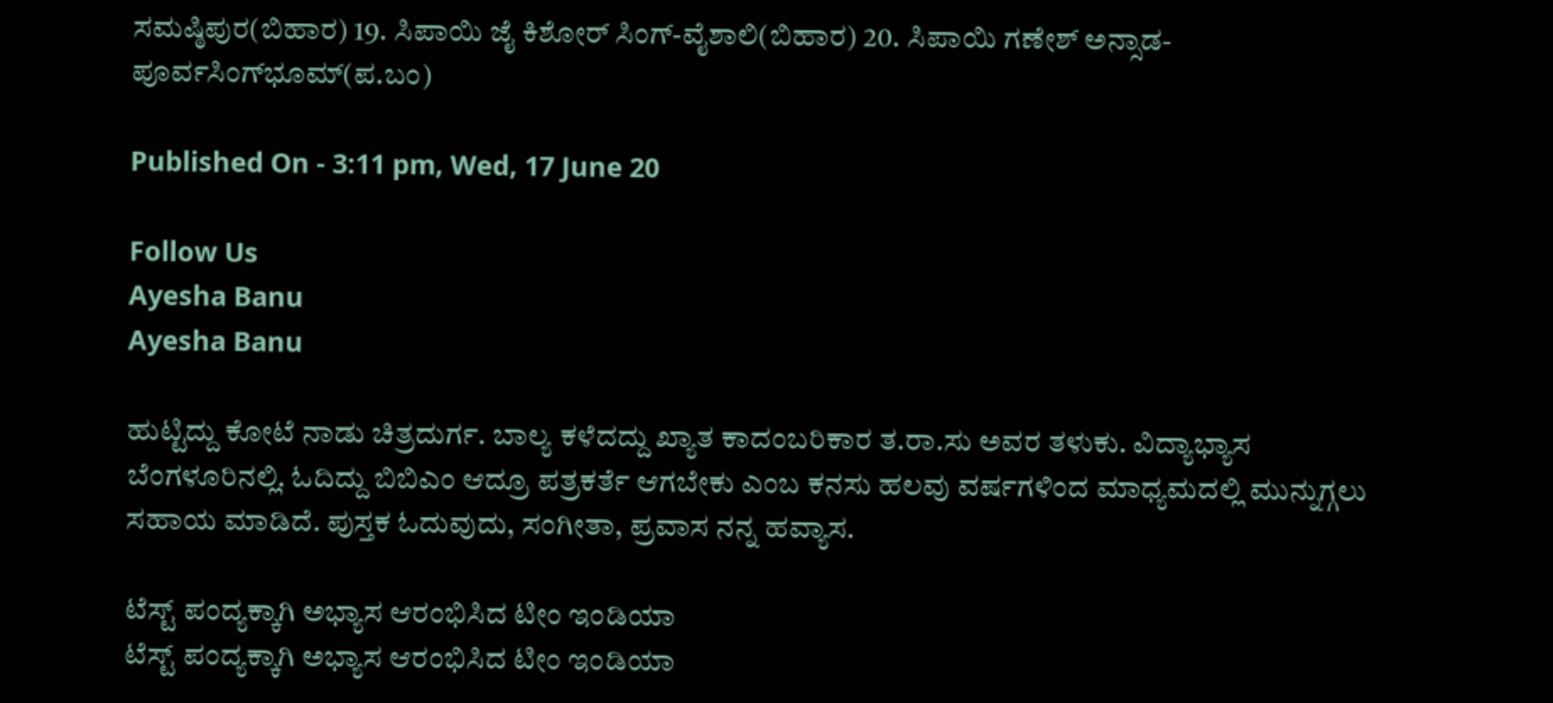ಸಮಷ್ಠಿಪುರ(ಬಿಹಾರ) 19. ಸಿಪಾಯಿ ಜೈ ಕಿಶೋರ್ ಸಿಂಗ್-ವೈಶಾಲಿ(ಬಿಹಾರ) 20. ಸಿಪಾಯಿ ಗಣೇಶ್ ಅನ್ಸಾಡ-ಪೂರ್ವಸಿಂಗ್‌ಭೂಮ್(ಪ.ಬಂ)

Published On - 3:11 pm, Wed, 17 June 20

Follow Us
Ayesha Banu
Ayesha Banu

ಹುಟ್ಟಿದ್ದು ಕೋಟೆ ನಾಡು ಚಿತ್ರದುರ್ಗ. ಬಾಲ್ಯ ಕಳೆದದ್ದು ಖ್ಯಾತ ಕಾದಂಬರಿಕಾರ ತ.ರಾ.ಸು ಅವರ ತಳುಕು. ವಿದ್ಯಾಭ್ಯಾಸ ಬೆಂಗಳೂರಿನಲ್ಲಿ. ಓದಿದ್ದು ಬಿಬಿಎಂ ಆದ್ರೂ ಪತ್ರಕರ್ತೆ ಆಗಬೇಕು ಎಂಬ ಕನಸು ಹಲವು ವರ್ಷಗಳಿಂದ ಮಾಧ್ಯಮದಲ್ಲಿ ಮುನ್ನುಗ್ಗಲು ಸಹಾಯ ಮಾಡಿದೆ. ಪುಸ್ತಕ ಓದುವುದು, ಸಂಗೀತಾ, ಪ್ರವಾಸ ನನ್ನ ಹವ್ಯಾಸ.

ಟೆಸ್ಟ್ ಪಂದ್ಯಕ್ಕಾಗಿ ಅಭ್ಯಾಸ ಆರಂಭಿಸಿದ ಟೀಂ ಇಂಡಿಯಾ
ಟೆಸ್ಟ್ ಪಂದ್ಯಕ್ಕಾಗಿ ಅಭ್ಯಾಸ ಆರಂಭಿಸಿದ ಟೀಂ ಇಂಡಿಯಾ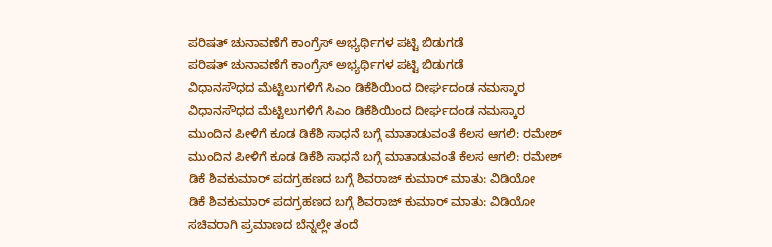ಪರಿಷತ್ ಚುನಾವಣೆಗೆ ಕಾಂಗ್ರೆಸ್ ಅಭ್ಯರ್ಥಿಗಳ ಪಟ್ಟಿ ಬಿಡುಗಡೆ
ಪರಿಷತ್ ಚುನಾವಣೆಗೆ ಕಾಂಗ್ರೆಸ್ ಅಭ್ಯರ್ಥಿಗಳ ಪಟ್ಟಿ ಬಿಡುಗಡೆ
ವಿಧಾನಸೌಧದ ಮೆಟ್ಟಿಲುಗಳಿಗೆ ಸಿಎಂ ಡಿಕೆಶಿಯಿಂದ ದೀರ್ಘದಂಡ ನಮಸ್ಕಾರ
ವಿಧಾನಸೌಧದ ಮೆಟ್ಟಿಲುಗಳಿಗೆ ಸಿಎಂ ಡಿಕೆಶಿಯಿಂದ ದೀರ್ಘದಂಡ ನಮಸ್ಕಾರ
ಮುಂದಿನ ಪೀಳಿಗೆ ಕೂಡ ಡಿಕೆಶಿ ಸಾಧನೆ ಬಗ್ಗೆ ಮಾತಾಡುವಂತೆ ಕೆಲಸ ಆಗಲಿ: ರಮೇಶ್
ಮುಂದಿನ ಪೀಳಿಗೆ ಕೂಡ ಡಿಕೆಶಿ ಸಾಧನೆ ಬಗ್ಗೆ ಮಾತಾಡುವಂತೆ ಕೆಲಸ ಆಗಲಿ: ರಮೇಶ್
ಡಿಕೆ ಶಿವಕುಮಾರ್ ಪದಗ್ರಹಣದ ಬಗ್ಗೆ ಶಿವರಾಜ್ ಕುಮಾರ್ ಮಾತು: ವಿಡಿಯೋ
ಡಿಕೆ ಶಿವಕುಮಾರ್ ಪದಗ್ರಹಣದ ಬಗ್ಗೆ ಶಿವರಾಜ್ ಕುಮಾರ್ ಮಾತು: ವಿಡಿಯೋ
ಸಚಿವರಾಗಿ ಪ್ರಮಾಣದ ಬೆನ್ನಲ್ಲೇ ತಂದೆ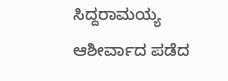ಸಿದ್ದರಾಮಯ್ಯ ಆಶೀರ್ವಾದ ಪಡೆದ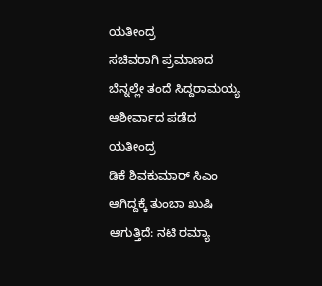ಯತೀಂದ್ರ
ಸಚಿವರಾಗಿ ಪ್ರಮಾಣದ ಬೆನ್ನಲ್ಲೇ ತಂದೆ ಸಿದ್ದರಾಮಯ್ಯ ಆಶೀರ್ವಾದ ಪಡೆದ ಯತೀಂದ್ರ
ಡಿಕೆ ಶಿವಕುಮಾರ್ ಸಿಎಂ ಆಗಿದ್ದಕ್ಕೆ ತುಂಬಾ ಖುಷಿ ಆಗುತ್ತಿದೆ: ನಟಿ ರಮ್ಯಾ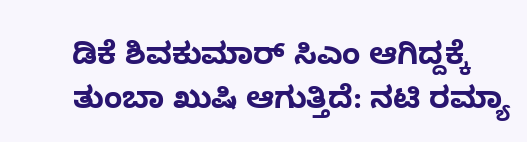ಡಿಕೆ ಶಿವಕುಮಾರ್ ಸಿಎಂ ಆಗಿದ್ದಕ್ಕೆ ತುಂಬಾ ಖುಷಿ ಆಗುತ್ತಿದೆ: ನಟಿ ರಮ್ಯಾ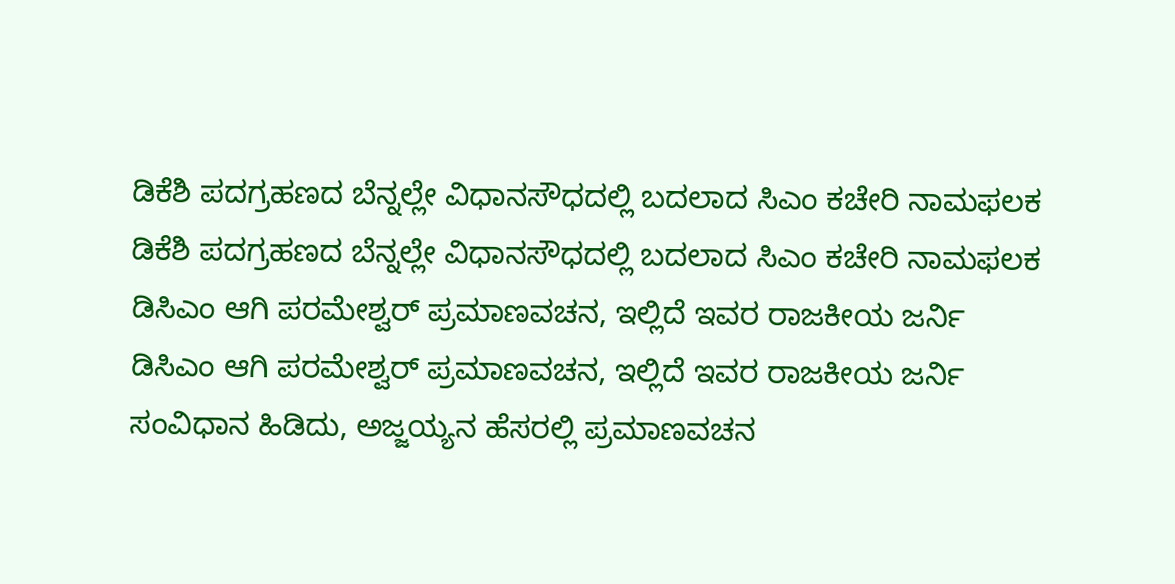ಡಿಕೆಶಿ ಪದಗ್ರಹಣದ ಬೆನ್ನಲ್ಲೇ ವಿಧಾನಸೌಧದಲ್ಲಿ ಬದಲಾದ ಸಿಎಂ ಕಚೇರಿ ನಾಮಫಲಕ
ಡಿಕೆಶಿ ಪದಗ್ರಹಣದ ಬೆನ್ನಲ್ಲೇ ವಿಧಾನಸೌಧದಲ್ಲಿ ಬದಲಾದ ಸಿಎಂ ಕಚೇರಿ ನಾಮಫಲಕ
ಡಿಸಿಎಂ ಆಗಿ ಪರಮೇಶ್ವರ್ ಪ್ರಮಾಣವಚನ, ಇಲ್ಲಿದೆ ಇವರ ರಾಜಕೀಯ ಜರ್ನಿ
ಡಿಸಿಎಂ ಆಗಿ ಪರಮೇಶ್ವರ್ ಪ್ರಮಾಣವಚನ, ಇಲ್ಲಿದೆ ಇವರ ರಾಜಕೀಯ ಜರ್ನಿ
ಸಂವಿಧಾನ ಹಿಡಿದು, ಅಜ್ಜಯ್ಯನ ಹೆಸರಲ್ಲಿ ಪ್ರಮಾಣವಚನ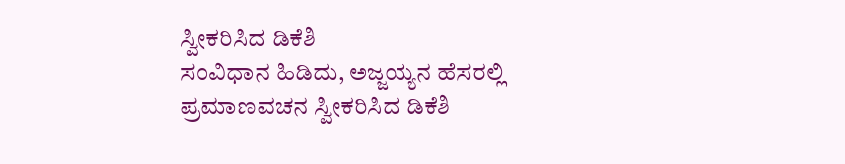ಸ್ವೀಕರಿಸಿದ ಡಿಕೆಶಿ
ಸಂವಿಧಾನ ಹಿಡಿದು, ಅಜ್ಜಯ್ಯನ ಹೆಸರಲ್ಲಿ ಪ್ರಮಾಣವಚನ ಸ್ವೀಕರಿಸಿದ ಡಿಕೆಶಿ